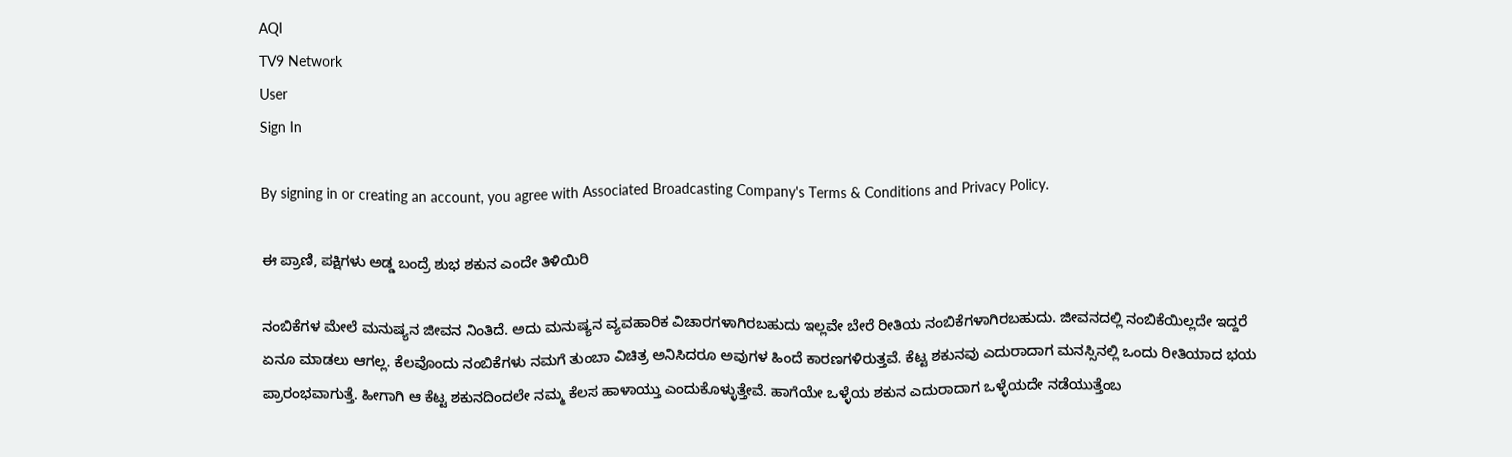AQI
TV9 Network
User
Sign In

By signing in or creating an account, you agree with Associated Broadcasting Company's Terms & Conditions and Privacy Policy.

ಈ ಪ್ರಾಣಿ, ಪಕ್ಷಿಗಳು ಅಡ್ಡ ಬಂದ್ರೆ ಶುಭ ಶಕುನ ಎಂದೇ ತಿಳಿಯಿರಿ

ನಂಬಿಕೆಗಳ ಮೇಲೆ ಮನುಷ್ಯನ ಜೀವನ ನಿಂತಿದೆ. ಅದು ಮನುಷ್ಯನ ವ್ಯವಹಾರಿಕ ವಿಚಾರಗಳಾಗಿರಬಹುದು ಇಲ್ಲವೇ ಬೇರೆ ರೀತಿಯ ನಂಬಿಕೆಗಳಾಗಿರಬಹುದು. ಜೀವನದಲ್ಲಿ ನಂಬಿಕೆಯಿಲ್ಲದೇ ಇದ್ದರೆ ಏನೂ ಮಾಡಲು ಆಗಲ್ಲ. ಕೆಲವೊಂದು ನಂಬಿಕೆಗಳು ನಮಗೆ ತುಂಬಾ ವಿಚಿತ್ರ ಅನಿಸಿದರೂ ಅವುಗಳ ಹಿಂದೆ ಕಾರಣಗಳಿರುತ್ತವೆ. ಕೆಟ್ಟ ಶಕುನವು ಎದುರಾದಾಗ ಮನಸ್ಸಿನಲ್ಲಿ ಒಂದು ರೀತಿಯಾದ ಭಯ ಪ್ರಾರಂಭವಾಗುತ್ತೆ. ಹೀಗಾಗಿ ಆ ಕೆಟ್ಟ ಶಕುನದಿಂದಲೇ ನಮ್ಮ ಕೆಲಸ ಹಾಳಾಯ್ತು ಎಂದುಕೊಳ್ಳುತ್ತೇವೆ. ಹಾಗೆಯೇ ಒಳ್ಳೆಯ ಶಕುನ ಎದುರಾದಾಗ ಒಳ್ಳೆಯದೇ ನಡೆಯುತ್ತೆಂಬ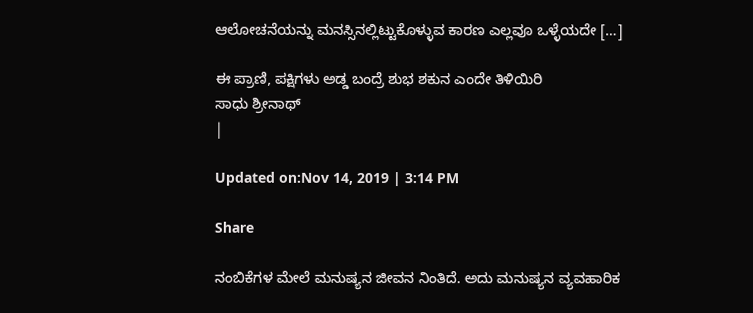ಆಲೋಚನೆಯನ್ನು ಮನಸ್ಸಿನಲ್ಲಿಟ್ಟುಕೊಳ್ಳುವ ಕಾರಣ ಎಲ್ಲವೂ ಒಳ್ಳೆಯದೇ […]

ಈ ಪ್ರಾಣಿ, ಪಕ್ಷಿಗಳು ಅಡ್ಡ ಬಂದ್ರೆ ಶುಭ ಶಕುನ ಎಂದೇ ತಿಳಿಯಿರಿ
ಸಾಧು ಶ್ರೀನಾಥ್
|

Updated on:Nov 14, 2019 | 3:14 PM

Share

ನಂಬಿಕೆಗಳ ಮೇಲೆ ಮನುಷ್ಯನ ಜೀವನ ನಿಂತಿದೆ. ಅದು ಮನುಷ್ಯನ ವ್ಯವಹಾರಿಕ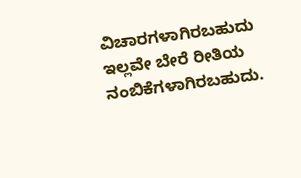ವಿಚಾರಗಳಾಗಿರಬಹುದು ಇಲ್ಲವೇ ಬೇರೆ ರೀತಿಯ ನಂಬಿಕೆಗಳಾಗಿರಬಹುದು.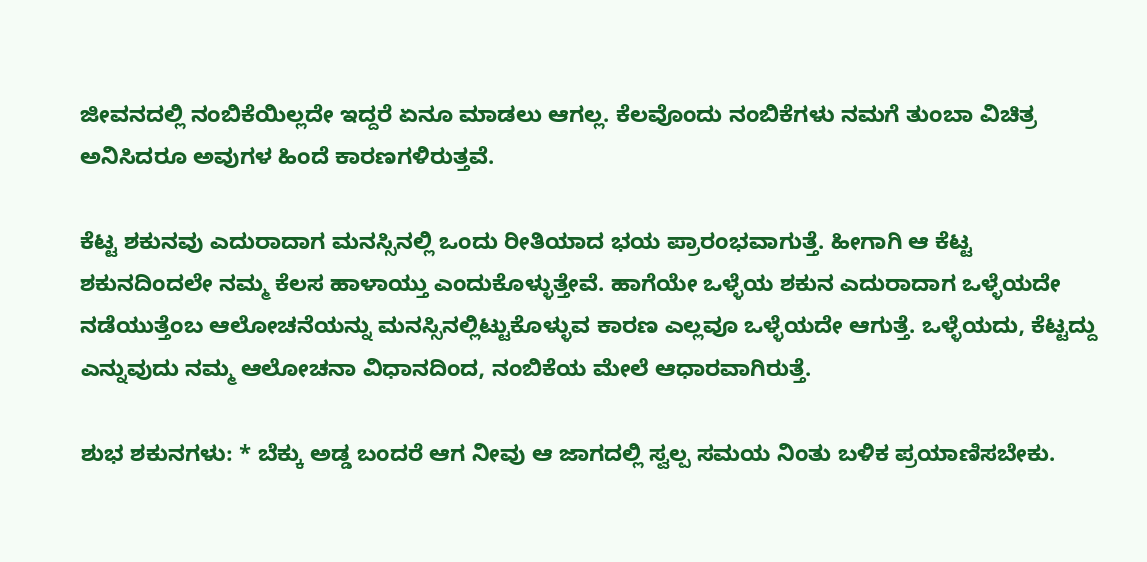ಜೀವನದಲ್ಲಿ ನಂಬಿಕೆಯಿಲ್ಲದೇ ಇದ್ದರೆ ಏನೂ ಮಾಡಲು ಆಗಲ್ಲ. ಕೆಲವೊಂದು ನಂಬಿಕೆಗಳು ನಮಗೆ ತುಂಬಾ ವಿಚಿತ್ರ ಅನಿಸಿದರೂ ಅವುಗಳ ಹಿಂದೆ ಕಾರಣಗಳಿರುತ್ತವೆ.

ಕೆಟ್ಟ ಶಕುನವು ಎದುರಾದಾಗ ಮನಸ್ಸಿನಲ್ಲಿ ಒಂದು ರೀತಿಯಾದ ಭಯ ಪ್ರಾರಂಭವಾಗುತ್ತೆ. ಹೀಗಾಗಿ ಆ ಕೆಟ್ಟ ಶಕುನದಿಂದಲೇ ನಮ್ಮ ಕೆಲಸ ಹಾಳಾಯ್ತು ಎಂದುಕೊಳ್ಳುತ್ತೇವೆ. ಹಾಗೆಯೇ ಒಳ್ಳೆಯ ಶಕುನ ಎದುರಾದಾಗ ಒಳ್ಳೆಯದೇ ನಡೆಯುತ್ತೆಂಬ ಆಲೋಚನೆಯನ್ನು ಮನಸ್ಸಿನಲ್ಲಿಟ್ಟುಕೊಳ್ಳುವ ಕಾರಣ ಎಲ್ಲವೂ ಒಳ್ಳೆಯದೇ ಆಗುತ್ತೆ. ಒಳ್ಳೆಯದು, ಕೆಟ್ಟದ್ದು ಎನ್ನುವುದು ನಮ್ಮ ಆಲೋಚನಾ ವಿಧಾನದಿಂದ, ನಂಬಿಕೆಯ ಮೇಲೆ ಆಧಾರವಾಗಿರುತ್ತೆ.

ಶುಭ ಶಕುನಗಳು: * ಬೆಕ್ಕು ಅಡ್ಡ ಬಂದರೆ ಆಗ ನೀವು ಆ ಜಾಗದಲ್ಲಿ ಸ್ವಲ್ಪ ಸಮಯ ನಿಂತು ಬಳಿಕ ಪ್ರಯಾಣಿಸಬೇಕು.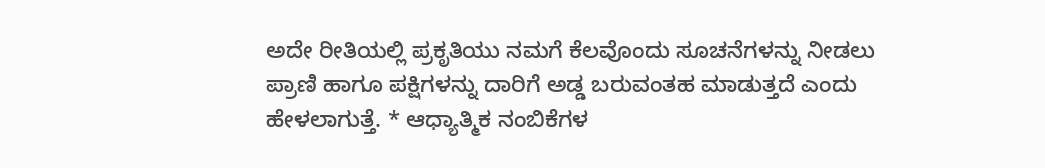ಅದೇ ರೀತಿಯಲ್ಲಿ ಪ್ರಕೃತಿಯು ನಮಗೆ ಕೆಲವೊಂದು ಸೂಚನೆಗಳನ್ನು ನೀಡಲು ಪ್ರಾಣಿ ಹಾಗೂ ಪಕ್ಷಿಗಳನ್ನು ದಾರಿಗೆ ಅಡ್ಡ ಬರುವಂತಹ ಮಾಡುತ್ತದೆ ಎಂದು ಹೇಳಲಾಗುತ್ತೆ. * ಆಧ್ಯಾತ್ಮಿಕ ನಂಬಿಕೆಗಳ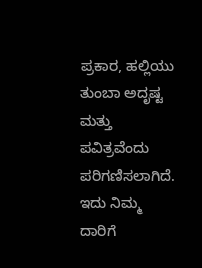ಪ್ರಕಾರ, ಹಲ್ಲಿಯು ತುಂಬಾ ಅದೃಷ್ಟ ಮತ್ತು ಪವಿತ್ರವೆಂದು ಪರಿಗಣಿಸಲಾಗಿದೆ. ಇದು ನಿಮ್ಮ ದಾರಿಗೆ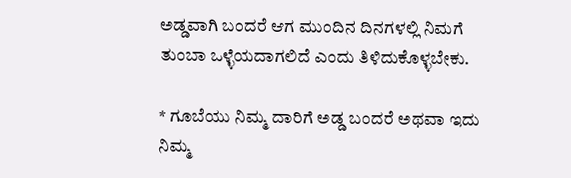ಅಡ್ಡವಾಗಿ ಬಂದರೆ ಆಗ ಮುಂದಿನ ದಿನಗಳಲ್ಲಿ ನಿಮಗೆ ತುಂಬಾ ಒಳ್ಳೆಯದಾಗಲಿದೆ ಎಂದು ತಿಳಿದುಕೊಳ್ಳಬೇಕು.

* ಗೂಬೆಯು ನಿಮ್ಮ ದಾರಿಗೆ ಅಡ್ಡ ಬಂದರೆ ಅಥವಾ ಇದು ನಿಮ್ಮ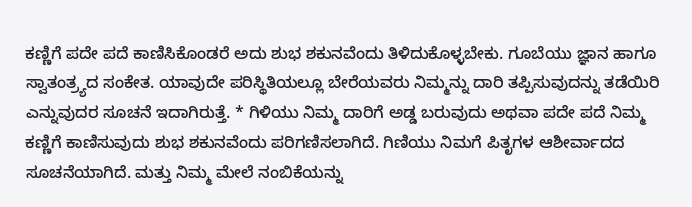ಕಣ್ಣಿಗೆ ಪದೇ ಪದೆ ಕಾಣಿಸಿಕೊಂಡರೆ ಅದು ಶುಭ ಶಕುನವೆಂದು ತಿಳಿದುಕೊಳ್ಳಬೇಕು. ಗೂಬೆಯು ಜ್ಞಾನ ಹಾಗೂ ಸ್ವಾತಂತ್ರ್ಯದ ಸಂಕೇತ. ಯಾವುದೇ ಪರಿಸ್ಥಿತಿಯಲ್ಲೂ ಬೇರೆಯವರು ನಿಮ್ಮನ್ನು ದಾರಿ ತಪ್ಪಿಸುವುದನ್ನು ತಡೆಯಿರಿ ಎನ್ನುವುದರ ಸೂಚನೆ ಇದಾಗಿರುತ್ತೆ. * ಗಿಳಿಯು ನಿಮ್ಮ ದಾರಿಗೆ ಅಡ್ಡ ಬರುವುದು ಅಥವಾ ಪದೇ ಪದೆ ನಿಮ್ಮ ಕಣ್ಣಿಗೆ ಕಾಣಿಸುವುದು ಶುಭ ಶಕುನವೆಂದು ಪರಿಗಣಿಸಲಾಗಿದೆ. ಗಿಣಿಯು ನಿಮಗೆ ಪಿತೃಗಳ ಆಶೀರ್ವಾದದ ಸೂಚನೆಯಾಗಿದೆ. ಮತ್ತು ನಿಮ್ಮ ಮೇಲೆ ನಂಬಿಕೆಯನ್ನು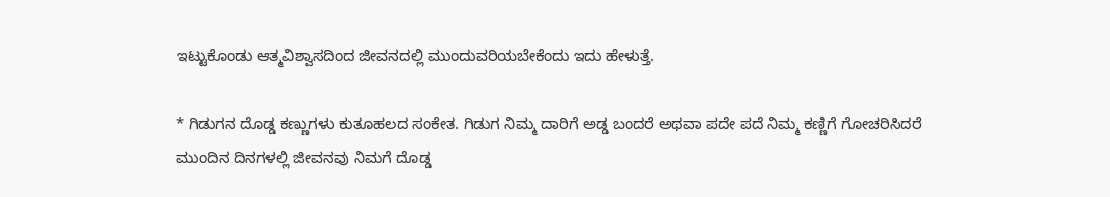ಇಟ್ಟುಕೊಂಡು ಆತ್ಮವಿಶ್ವಾಸದಿಂದ ಜೀವನದಲ್ಲಿ ಮುಂದುವರಿಯಬೇಕೆಂದು ಇದು ಹೇಳುತ್ತೆ.

* ಗಿಡುಗನ ದೊಡ್ಡ ಕಣ್ಣುಗಳು ಕುತೂಹಲದ ಸಂಕೇತ. ಗಿಡುಗ ನಿಮ್ಮ ದಾರಿಗೆ ಅಡ್ಡ ಬಂದರೆ ಅಥವಾ ಪದೇ ಪದೆ ನಿಮ್ಮ ಕಣ್ಣಿಗೆ ಗೋಚರಿಸಿದರೆ ಮುಂದಿನ ದಿನಗಳಲ್ಲಿ ಜೀವನವು ನಿಮಗೆ ದೊಡ್ಡ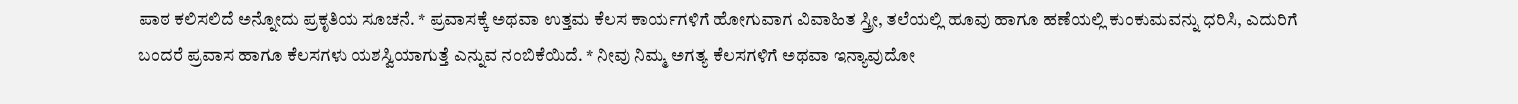ಪಾಠ ಕಲಿಸಲಿದೆ ಅನ್ನೋದು ಪ್ರಕೃತಿಯ ಸೂಚನೆ. * ಪ್ರವಾಸಕ್ಕೆ ಅಥವಾ ಉತ್ತಮ ಕೆಲಸ ಕಾರ್ಯಗಳಿಗೆ ಹೋಗುವಾಗ ವಿವಾಹಿತ ಸ್ತ್ರೀ, ತಲೆಯಲ್ಲಿ ಹೂವು ಹಾಗೂ ಹಣೆಯಲ್ಲಿ ಕುಂಕುಮವನ್ನು ಧರಿಸಿ, ಎದುರಿಗೆ ಬಂದರೆ ಪ್ರವಾಸ ಹಾಗೂ ಕೆಲಸಗಳು ಯಶಸ್ವಿಯಾಗುತ್ತೆ ಎನ್ನುವ ನಂಬಿಕೆಯಿದೆ. * ನೀವು ನಿಮ್ಮ ಅಗತ್ಯ ಕೆಲಸಗಳಿಗೆ ಅಥವಾ ಇನ್ಯಾವುದೋ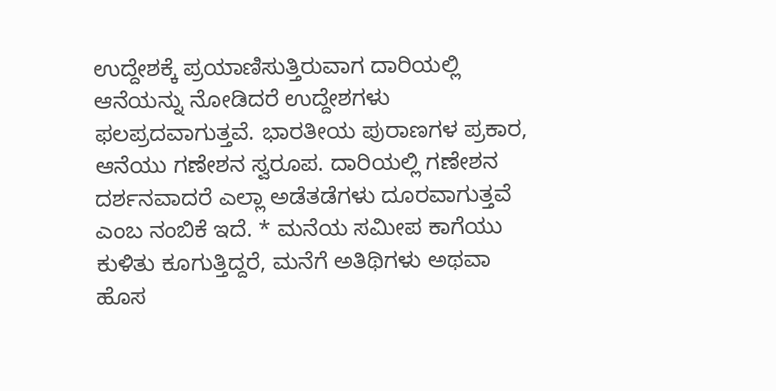ಉದ್ದೇಶಕ್ಕೆ ಪ್ರಯಾಣಿಸುತ್ತಿರುವಾಗ ದಾರಿಯಲ್ಲಿ ಆನೆಯನ್ನು ನೋಡಿದರೆ ಉದ್ದೇಶಗಳು ಫಲಪ್ರದವಾಗುತ್ತವೆ. ಭಾರತೀಯ ಪುರಾಣಗಳ ಪ್ರಕಾರ, ಆನೆಯು ಗಣೇಶನ ಸ್ವರೂಪ. ದಾರಿಯಲ್ಲಿ ಗಣೇಶನ ದರ್ಶನವಾದರೆ ಎಲ್ಲಾ ಅಡೆತಡೆಗಳು ದೂರವಾಗುತ್ತವೆ ಎಂಬ ನಂಬಿಕೆ ಇದೆ. * ಮನೆಯ ಸಮೀಪ ಕಾಗೆಯು ಕುಳಿತು ಕೂಗುತ್ತಿದ್ದರೆ, ಮನೆಗೆ ಅತಿಥಿಗಳು ಅಥವಾ ಹೊಸ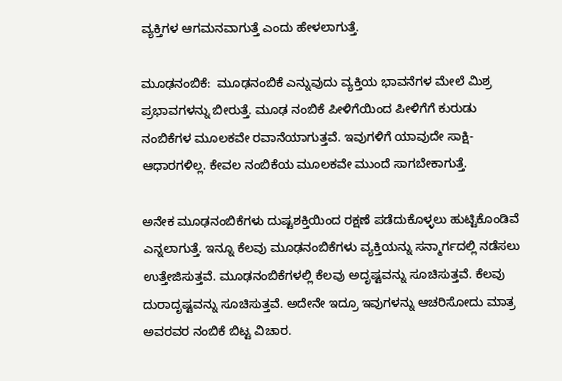ವ್ಯಕ್ತಿಗಳ ಆಗಮನವಾಗುತ್ತೆ ಎಂದು ಹೇಳಲಾಗುತ್ತೆ.

ಮೂಢನಂಬಿಕೆ:  ಮೂಢನಂಬಿಕೆ ಎನ್ನುವುದು ವ್ಯಕ್ತಿಯ ಭಾವನೆಗಳ ಮೇಲೆ ಮಿಶ್ರ ಪ್ರಭಾವಗಳನ್ನು ಬೀರುತ್ತೆ. ಮೂಢ ನಂಬಿಕೆ ಪೀಳಿಗೆಯಿಂದ ಪೀಳಿಗೆಗೆ ಕುರುಡು ನಂಬಿಕೆಗಳ ಮೂಲಕವೇ ರವಾನೆಯಾಗುತ್ತವೆ. ಇವುಗಳಿಗೆ ಯಾವುದೇ ಸಾಕ್ಷಿ-ಆಧಾರಗಳಿಲ್ಲ. ಕೇವಲ ನಂಬಿಕೆಯ ಮೂಲಕವೇ ಮುಂದೆ ಸಾಗಬೇಕಾಗುತ್ತೆ.

ಅನೇಕ ಮೂಢನಂಬಿಕೆಗಳು ದುಷ್ಟಶಕ್ತಿಯಿಂದ ರಕ್ಷಣೆ ಪಡೆದುಕೊಳ್ಳಲು ಹುಟ್ಟಿಕೊಂಡಿವೆ ಎನ್ನಲಾಗುತ್ತೆ. ಇನ್ನೂ ಕೆಲವು ಮೂಢನಂಬಿಕೆಗಳು ವ್ಯಕ್ತಿಯನ್ನು ಸನ್ಮಾರ್ಗದಲ್ಲಿ ನಡೆಸಲು ಉತ್ತೇಜಿಸುತ್ತವೆ. ಮೂಢನಂಬಿಕೆಗಳಲ್ಲಿ ಕೆಲವು ಅದೃಷ್ಟವನ್ನು ಸೂಚಿಸುತ್ತವೆ. ಕೆಲವು ದುರಾದೃಷ್ಟವನ್ನು ಸೂಚಿಸುತ್ತವೆ. ಅದೇನೇ ಇದ್ರೂ ಇವುಗಳನ್ನು ಆಚರಿಸೋದು ಮಾತ್ರ ಅವರವರ ನಂಬಿಕೆ ಬಿಟ್ಟ ವಿಚಾರ.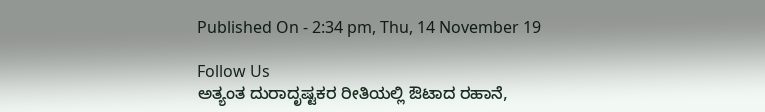Published On - 2:34 pm, Thu, 14 November 19

Follow Us
ಅತ್ಯಂತ ದುರಾದೃಷ್ಟಕರ ರೀತಿಯಲ್ಲಿ ಔಟಾದ ರಹಾನೆ,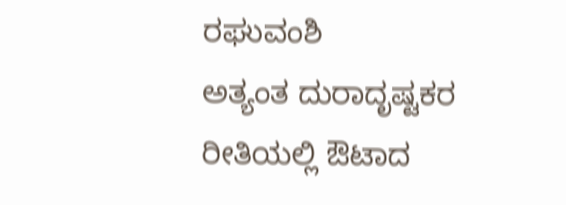ರಘುವಂಶಿ
ಅತ್ಯಂತ ದುರಾದೃಷ್ಟಕರ ರೀತಿಯಲ್ಲಿ ಔಟಾದ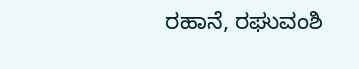ರಹಾನೆ, ರಘುವಂಶಿ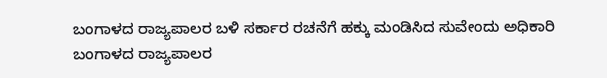ಬಂಗಾಳದ ರಾಜ್ಯಪಾಲರ ಬಳಿ ಸರ್ಕಾರ ರಚನೆಗೆ ಹಕ್ಕು ಮಂಡಿಸಿದ ಸುವೇಂದು ಅಧಿಕಾರಿ
ಬಂಗಾಳದ ರಾಜ್ಯಪಾಲರ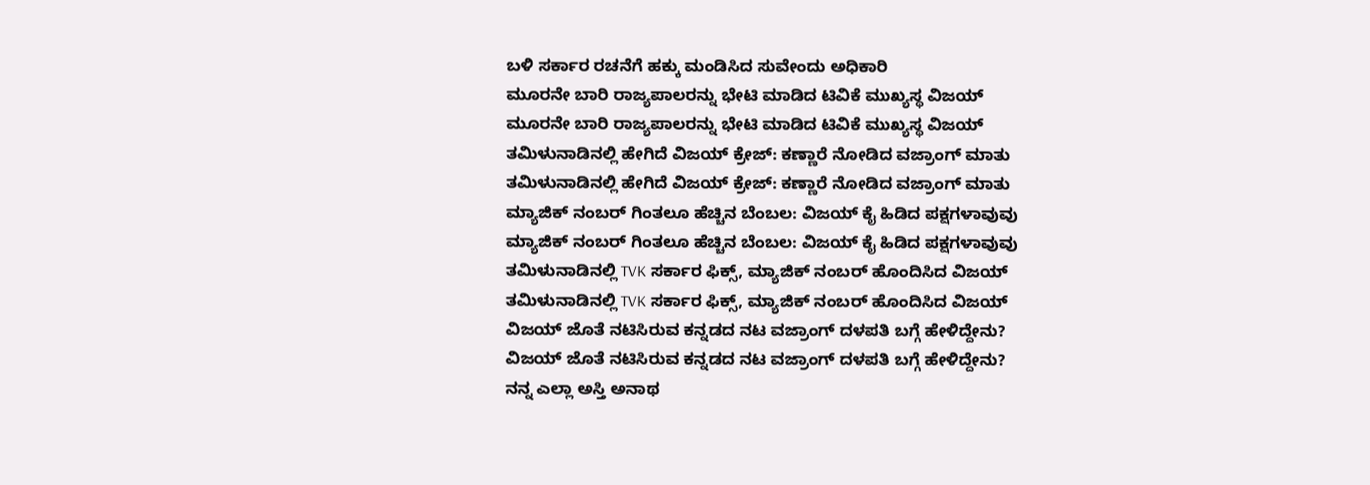ಬಳಿ ಸರ್ಕಾರ ರಚನೆಗೆ ಹಕ್ಕು ಮಂಡಿಸಿದ ಸುವೇಂದು ಅಧಿಕಾರಿ
ಮೂರನೇ ಬಾರಿ ರಾಜ್ಯಪಾಲರನ್ನು ಭೇಟಿ ಮಾಡಿದ ಟಿವಿಕೆ ಮುಖ್ಯಸ್ಥ ವಿಜಯ್
ಮೂರನೇ ಬಾರಿ ರಾಜ್ಯಪಾಲರನ್ನು ಭೇಟಿ ಮಾಡಿದ ಟಿವಿಕೆ ಮುಖ್ಯಸ್ಥ ವಿಜಯ್
ತಮಿಳುನಾಡಿನಲ್ಲಿ ಹೇಗಿದೆ ವಿಜಯ್ ಕ್ರೇಜ್: ಕಣ್ಣಾರೆ ನೋಡಿದ ವಜ್ರಾಂಗ್ ಮಾತು
ತಮಿಳುನಾಡಿನಲ್ಲಿ ಹೇಗಿದೆ ವಿಜಯ್ ಕ್ರೇಜ್: ಕಣ್ಣಾರೆ ನೋಡಿದ ವಜ್ರಾಂಗ್ ಮಾತು
ಮ್ಯಾಜಿಕ್ ನಂಬರ್ ಗಿಂತಲೂ ಹೆಚ್ಚಿನ ಬೆಂಬಲ: ವಿಜಯ್ ಕೈ ಹಿಡಿದ ಪಕ್ಷಗಳಾವುವು
ಮ್ಯಾಜಿಕ್ ನಂಬರ್ ಗಿಂತಲೂ ಹೆಚ್ಚಿನ ಬೆಂಬಲ: ವಿಜಯ್ ಕೈ ಹಿಡಿದ ಪಕ್ಷಗಳಾವುವು
ತಮಿಳುನಾಡಿನಲ್ಲಿ TVK ಸರ್ಕಾರ ಫಿಕ್ಸ್‌, ಮ್ಯಾಜಿಕ್ ನಂಬರ್ ಹೊಂದಿಸಿದ ವಿಜಯ್
ತಮಿಳುನಾಡಿನಲ್ಲಿ TVK ಸರ್ಕಾರ ಫಿಕ್ಸ್‌, ಮ್ಯಾಜಿಕ್ ನಂಬರ್ ಹೊಂದಿಸಿದ ವಿಜಯ್
ವಿಜಯ್ ಜೊತೆ ನಟಿಸಿರುವ ಕನ್ನಡದ ನಟ ವಜ್ರಾಂಗ್ ದಳಪತಿ ಬಗ್ಗೆ ಹೇಳಿದ್ದೇನು?
ವಿಜಯ್ ಜೊತೆ ನಟಿಸಿರುವ ಕನ್ನಡದ ನಟ ವಜ್ರಾಂಗ್ ದಳಪತಿ ಬಗ್ಗೆ ಹೇಳಿದ್ದೇನು?
ನನ್ನ ಎಲ್ಲಾ ಅಸ್ತಿ ಅನಾಥ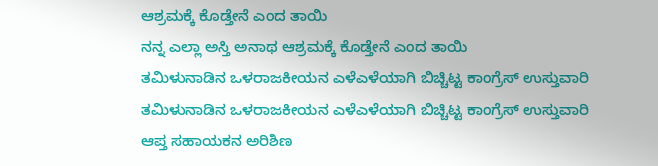ಆಶ್ರಮಕ್ಕೆ ಕೊಡ್ತೇನೆ ಎಂದ ತಾಯಿ
ನನ್ನ ಎಲ್ಲಾ ಅಸ್ತಿ ಅನಾಥ ಆಶ್ರಮಕ್ಕೆ ಕೊಡ್ತೇನೆ ಎಂದ ತಾಯಿ
ತಮಿಳುನಾಡಿನ ಒಳರಾಜಕೀಯನ ಎಳೆಎಳೆಯಾಗಿ ಬಿಚ್ಚಿಟ್ಟ ಕಾಂಗ್ರೆಸ್ ಉಸ್ತುವಾರಿ
ತಮಿಳುನಾಡಿನ ಒಳರಾಜಕೀಯನ ಎಳೆಎಳೆಯಾಗಿ ಬಿಚ್ಚಿಟ್ಟ ಕಾಂಗ್ರೆಸ್ ಉಸ್ತುವಾರಿ
ಆಪ್ತ ಸಹಾಯಕನ ಅರಿಶಿಣ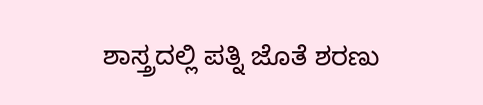ಶಾಸ್ತ್ರದಲ್ಲಿ ಪತ್ನಿ ಜೊತೆ ಶರಣು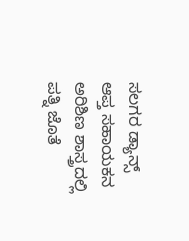ಸಲಗರ ಡ್ಯಾನ್ಸ್
ಆಪ್ತ ಸಹಾಯಕನ ಅರಿಶಿಣ ಶಾಸ್ತ್ರದಲ್ಲಿ ಪತ್ನಿ ಜೊತೆ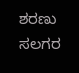ಶರಣು ಸಲಗರ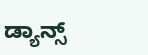ಡ್ಯಾನ್ಸ್